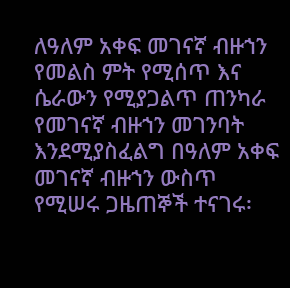ለዓለም አቀፍ መገናኛ ብዙኀን የመልስ ምት የሚሰጥ እና ሴራውን የሚያጋልጥ ጠንካራ የመገናኛ ብዙኀን መገንባት እንደሚያስፈልግ በዓለም አቀፍ መገናኛ ብዙኀን ውስጥ የሚሠሩ ጋዜጠኞች ተናገሩ፡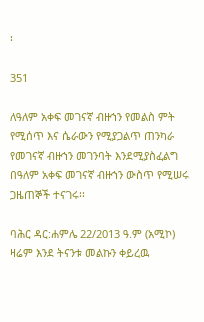፡

351

ለዓለም አቀፍ መገናኛ ብዙኀን የመልስ ምት የሚሰጥ እና ሴራውን የሚያጋልጥ ጠንካራ የመገናኛ ብዙኀን መገንባት እንደሚያስፈልግ በዓለም አቀፍ መገናኛ ብዙኀን ውስጥ የሚሠሩ ጋዜጠኞች ተናገሩ፡፡

ባሕር ዳር:ሐምሌ 22/2013 ዓ.ም (አሚኮ) ዛሬም እንደ ትናንቱ መልኩን ቀይረዉ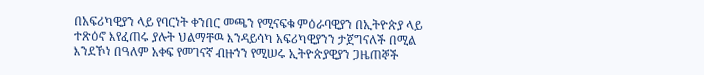በአፍሪካዊያን ላይ የባርነት ቀንበር መጫን የሚናፍቁ ምዕራባዊያን በኢትዮጵያ ላይ ተጽዕኖ እየፈጠሩ ያሉት ህልማቸዉ እንዳይሳካ አፍሪካዊያንን ታጀግናለች በሚል እንደኾነ በዓለም አቀፍ የመገናኛ ብዙኀን የሚሠሩ ኢትዮጵያዊያን ጋዜጠኞች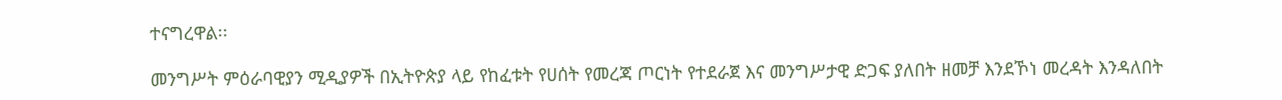ተናግረዋል፡፡

መንግሥት ምዕራባዊያን ሚዲያዎች በኢትዮጵያ ላይ የከፈቱት የሀሰት የመረጃ ጦርነት የተደራጀ እና መንግሥታዊ ድጋፍ ያለበት ዘመቻ እንደኾነ መረዳት እንዳለበት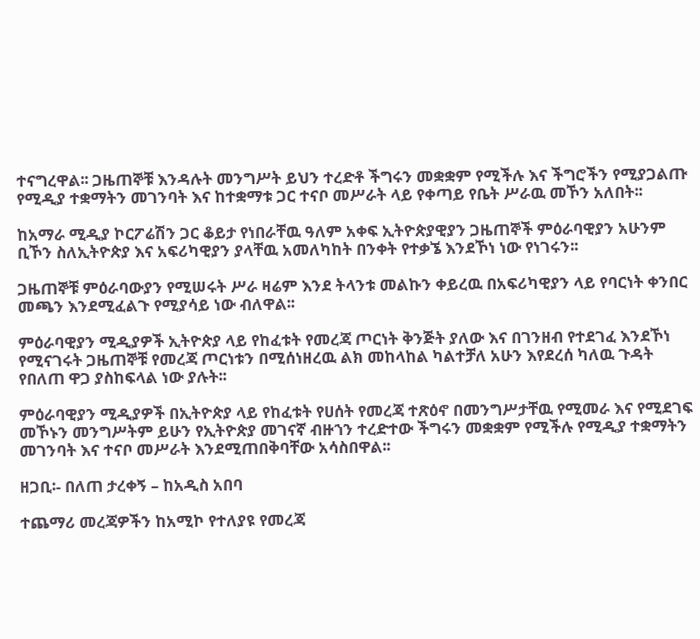ተናግረዋል፡፡ ጋዜጠኞቹ እንዳሉት መንግሥት ይህን ተረድቶ ችግሩን መቋቋም የሚችሉ እና ችግሮችን የሚያጋልጡ የሚዲያ ተቋማትን መገንባት እና ከተቋማቱ ጋር ተናቦ መሥራት ላይ የቀጣይ የቤት ሥራዉ መኾን አለበት፡፡

ከአማራ ሚዲያ ኮርፖሬሽን ጋር ቆይታ የነበራቸዉ ዓለም አቀፍ ኢትዮጵያዊያን ጋዜጠኞች ምዕራባዊያን አሁንም ቢኾን ስለኢትዮጵያ እና አፍሪካዊያን ያላቸዉ አመለካከት በንቀት የተቃኜ እንደኾነ ነው የነገሩን፡፡

ጋዜጠኞቹ ምዕራባውያን የሚሠሩት ሥራ ዛሬም እንደ ትላንቱ መልኩን ቀይረዉ በአፍሪካዊያን ላይ የባርነት ቀንበር መጫን እንደሚፈልጉ የሚያሳይ ነው ብለዋል፡፡

ምዕራባዊያን ሚዲያዎች ኢትዮጵያ ላይ የከፈቱት የመረጃ ጦርነት ቅንጅት ያለው እና በገንዘብ የተደገፈ እንደኾነ የሚናገሩት ጋዜጠኞቹ የመረጃ ጦርነቱን በሚሰነዘረዉ ልክ መከላከል ካልተቻለ አሁን እየደረሰ ካለዉ ጉዳት የበለጠ ዋጋ ያስከፍላል ነው ያሉት፡፡

ምዕራባዊያን ሚዲያዎች በኢትዮጵያ ላይ የከፈቱት የሀሰት የመረጃ ተጽዕኖ በመንግሥታቸዉ የሚመራ እና የሚደገፍ መኾኑን መንግሥትም ይሁን የኢትዮጵያ መገናኛ ብዙኀን ተረድተው ችግሩን መቋቋም የሚችሉ የሚዲያ ተቋማትን መገንባት እና ተናቦ መሥራት እንደሚጠበቅባቸው አሳስበዋል፡፡

ዘጋቢ፡- በለጠ ታረቀኝ – ከአዲስ አበባ

ተጨማሪ መረጃዎችን ከአሚኮ የተለያዩ የመረጃ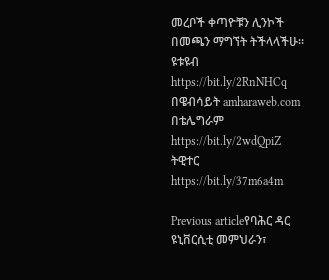መረቦች ቀጣዮቹን ሊንኮች በመጫን ማግኘት ትችላላችሁ፡፡
ዩቱዩብ https://bit.ly/2RnNHCq
በዌብሳይት amharaweb.com
በቴሌግራም https://bit.ly/2wdQpiZ
ትዊተር https://bit.ly/37m6a4m

Previous articleየባሕር ዳር ዩኒቨርሲቲ መምህራን፣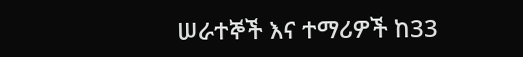ሠራተኞች እና ተማሪዎች ከ33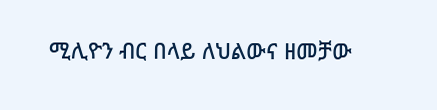ሚሊዮን ብር በላይ ለህልውና ዘመቻው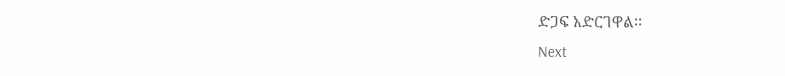ድጋፍ አድርገዋል፡፡
Next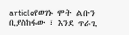articleየወገኑ ሞት ልቡን ቢያስከፋው ፣ እንደ ጥራጊ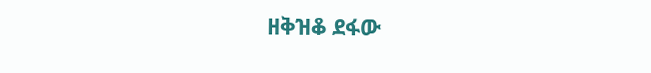ዘቅዝቆ ደፋው